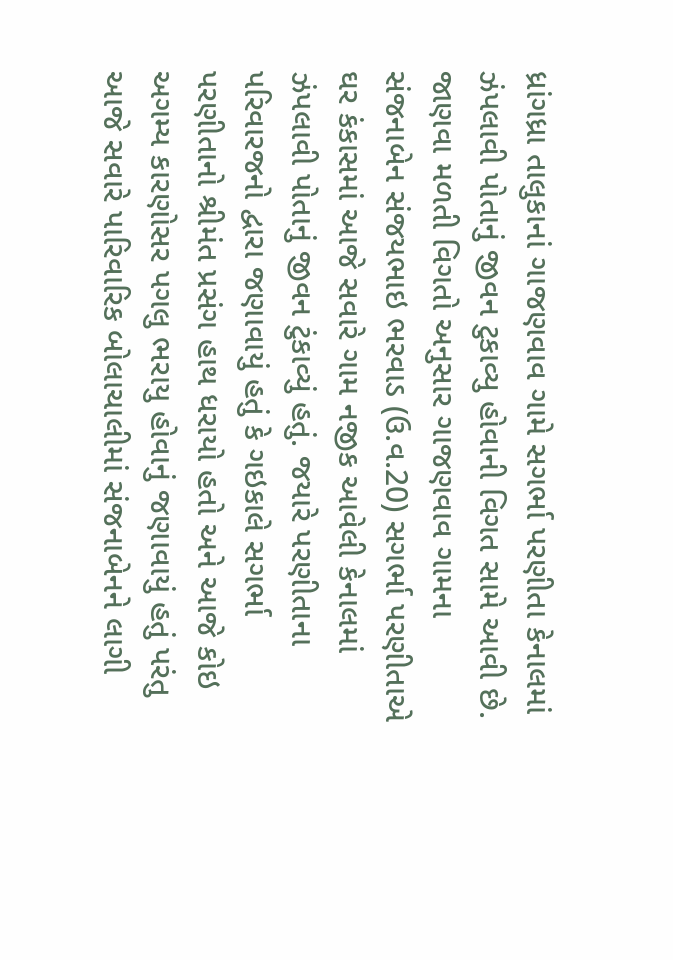ધ્રાંગધ્રા તાલુકાનાં ગાજણવાવ ગામે સગર્ભા પરણીતા કેનાલમાં ઝંપલાવી પોતાનું જીવન ટુકાવ્યુ હોવાની વિગત સામે આવી છે. જાણવા મળતી વિગતો અનુસાર ગાજણવાવ ગામના સંજનાબેન સંજયભાઇ ભરવાડ (ઉ.વ.20) સગર્ભા પરણીતાએ ઘર કંકાસમાં આજે સવારે ગામ નજીક આવેલી કેનાલમાં ઝંપલાવી પોતાનું જીવન ટુંકાવ્યું હતું. જયારે પરણીતાના પરિવારજનો દ્વારા જણાવાયું હતું કે ગઇકાલે સગર્ભા પરણીતાનો શ્રીમંત પ્રસંગ હાથ ધરાયો હતો અને આજે કોઇ અગમ્ય કારણોસર પગલુ ભરાયુ હોવાનું જણાવાયું હતું પરંતુ આજે સવારે પારિવારિક બોલાચાલીમાં સંજનાબેનને લાગી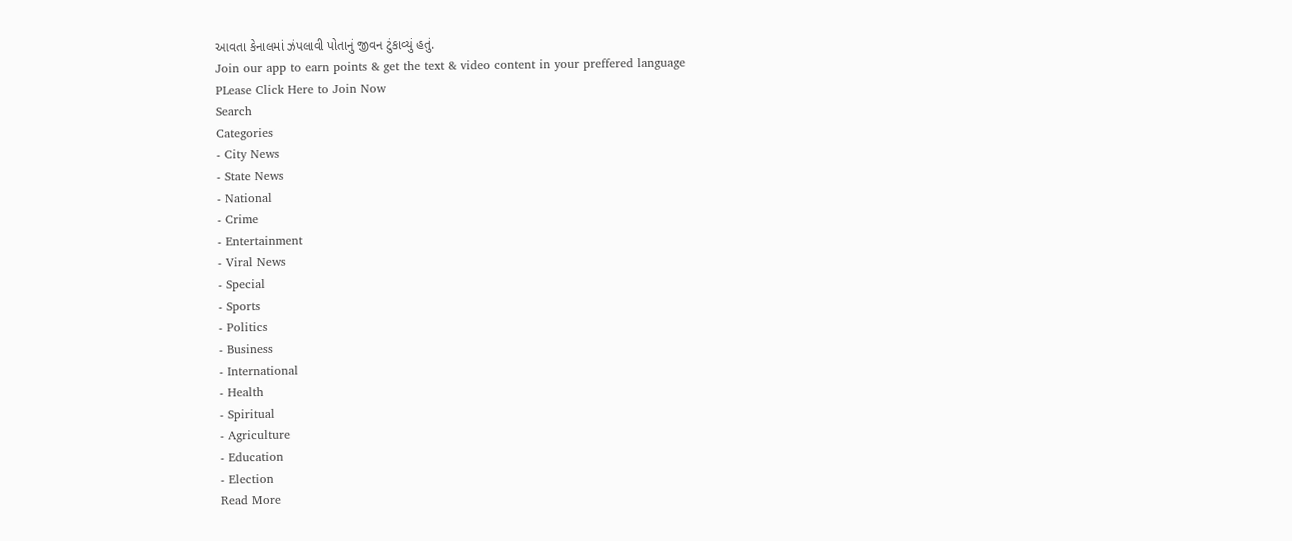આવતા કેનાલમાં ઝંપલાવી પોતાનું જીવન ટુંકાવ્યું હતું.
Join our app to earn points & get the text & video content in your preffered language
PLease Click Here to Join Now
Search
Categories
- City News
- State News
- National
- Crime
- Entertainment
- Viral News
- Special
- Sports
- Politics
- Business
- International
- Health
- Spiritual
- Agriculture
- Education
- Election
Read More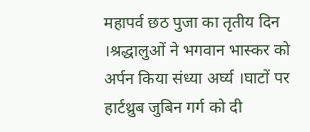महापर्व छठ पुजा का तृतीय दिन ।श्रद्धालुओं ने भगवान भास्कर को अर्पन किया संध्या अर्घ्य ।घाटों पर हार्टथ्रुब जुबिन गर्ग को दी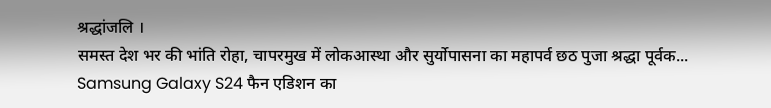श्रद्धांजलि ।
समस्त देश भर की भांति रोहा, चापरमुख में लोकआस्था और सुर्योपासना का महापर्व छठ पुजा श्रद्धा पूर्वक...
Samsung Galaxy S24 फैन एडिशन का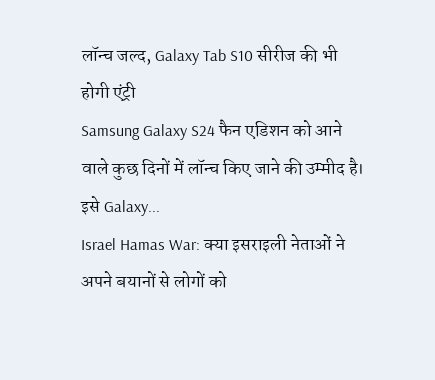लॉन्च जल्द, Galaxy Tab S10 सीरीज की भी होगी एंट्री
Samsung Galaxy S24 फैन एडिशन को आने वाले कुछ दिनों में लॉन्च किए जाने की उम्मीद है। इसे Galaxy...
Israel Hamas War: क्या इसराइली नेताओं ने अपने बयानों से लोगों को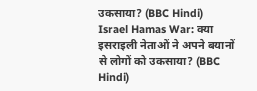उकसाया? (BBC Hindi)
Israel Hamas War: क्या इसराइली नेताओं ने अपने बयानों से लोगों को उकसाया? (BBC Hindi)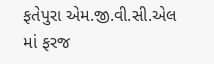ફતેપુરા એમ.જી.વી.સી.એલ માં ફરજ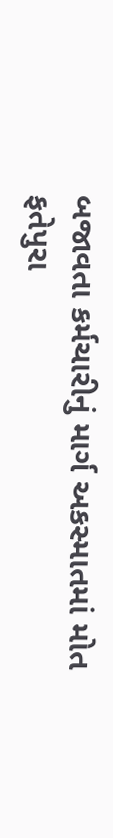બજાવતા કર્મચારીનું માર્ગ અકસ્માતમાં મોત
ફતેપુરા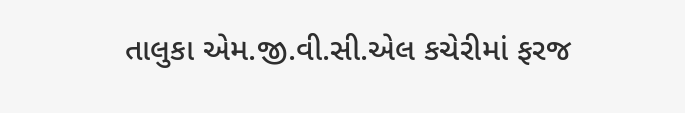તાલુકા એમ.જી.વી.સી.એલ કચેરીમાં ફરજ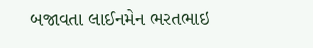બજાવતા લાઈનમેન ભરતભાઇ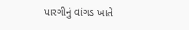પારગીનું વાંગડ ખાતે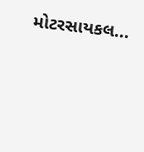મોટરસાયકલ...